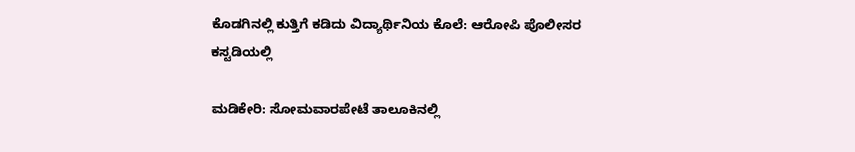ಕೊಡಗಿನಲ್ಲಿ ಕುತ್ತಿಗೆ ಕಡಿದು ವಿದ್ಯಾರ್ಥಿನಿಯ ಕೊಲೆ: ಆರೋಪಿ ಪೊಲೀಸರ ಕಸ್ಟಡಿಯಲ್ಲಿ

ಮಡಿಕೇರಿ: ಸೋಮವಾರಪೇಟೆ ತಾಲೂಕಿನಲ್ಲಿ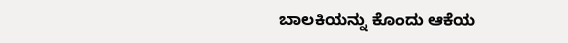ಬಾಲಕಿಯನ್ನು ಕೊಂದು ಆಕೆಯ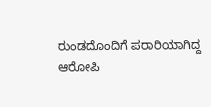ರುಂಡದೊಂದಿಗೆ ಪರಾರಿಯಾಗಿದ್ದ ಆರೋಪಿ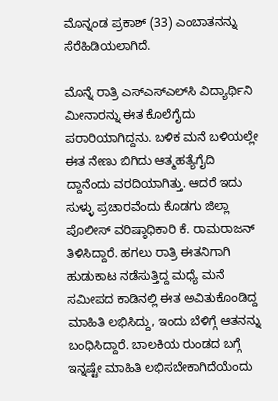ಮೊನ್ನಂಡ ಪ್ರಕಾಶ್ (33) ಎಂಬಾತನನ್ನು ಸೆರೆಹಿಡಿಯಲಾಗಿದೆ.

ಮೊನ್ನೆ ರಾತ್ರಿ ಎಸ್‌ಎಸ್‌ಎಲ್‌ಸಿ ವಿದ್ಯಾರ್ಥಿನಿ ಮೀನಾರನ್ನು ಈತ ಕೊಲೆಗೈದು ಪರಾರಿಯಾಗಿದ್ದನು. ಬಳಿಕ ಮನೆ ಬಳಿಯಲ್ಲೇ ಈತ ನೇಣು ಬಿಗಿದು ಆತ್ಮಹತ್ಯೆಗೈದಿ ದ್ದಾನೆಂದು ವರದಿಯಾಗಿತ್ತು. ಆದರೆ ಇದು ಸುಳ್ಳು ಪ್ರಚಾರವೆಂದು ಕೊಡಗು ಜಿಲ್ಲಾ ಪೊಲೀಸ್ ವರಿಷ್ಠಾಧಿಕಾರಿ ಕೆ. ರಾಮರಾಜನ್ ತಿಳಿಸಿದ್ದಾರೆ. ಹಗಲು ರಾತ್ರಿ ಈತನಿಗಾಗಿ ಹುಡುಕಾಟ ನಡೆಸುತ್ತಿದ್ದ ಮಧ್ಯೆ ಮನೆ ಸಮೀಪದ ಕಾಡಿನಲ್ಲಿ ಈತ ಅವಿತುಕೊಂಡಿದ್ದ ಮಾಹಿತಿ ಲಭಿಸಿದ್ದು, ಇಂದು ಬೆಳಿಗ್ಗೆ ಆತನನ್ನು ಬಂಧಿಸಿದ್ದಾರೆ. ಬಾಲಕಿಯ ರುಂಡದ ಬಗ್ಗೆ ಇನ್ನಷ್ಟೇ ಮಾಹಿತಿ ಲಭಿಸಬೇಕಾಗಿದೆಯೆಂದು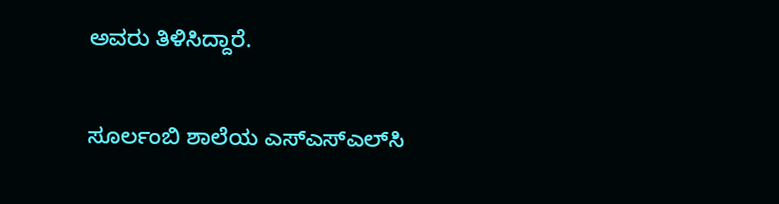ಅವರು ತಿಳಿಸಿದ್ದಾರೆ.

ಸೂರ್ಲಂಬಿ ಶಾಲೆಯ ಎಸ್‌ಎಸ್‌ಎಲ್‌ಸಿ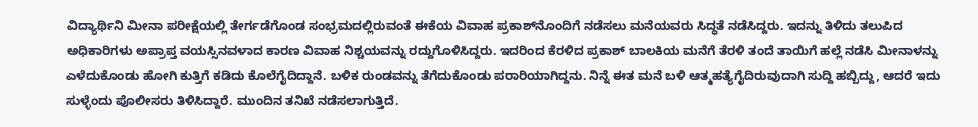ವಿದ್ಯಾರ್ಥಿನಿ ಮೀನಾ ಪರೀಕ್ಷೆಯಲ್ಲಿ ತೇರ್ಗಡೆಗೊಂಡ ಸಂಭ್ರಮದಲ್ಲಿರುವಂತೆ ಈಕೆಯ ವಿವಾಹ ಪ್ರಕಾಶ್‌ನೊಂದಿಗೆ ನಡೆಸಲು ಮನೆಯವರು ಸಿದ್ಧತೆ ನಡೆಸಿದ್ದರು. ಇದನ್ನು ತಿಳಿದು ತಲುಪಿದ ಅಧಿಕಾರಿಗಳು ಅಪ್ರಾಪ್ತ ವಯಸ್ಸಿನವಳಾದ ಕಾರಣ ವಿವಾಹ ನಿಶ್ಚಯವನ್ನು ರದ್ದುಗೊಳಿಸಿದ್ದರು. ಇದರಿಂದ ಕೆರಳಿದ ಪ್ರಕಾಶ್ ಬಾಲಕಿಯ ಮನೆಗೆ ತೆರಳಿ ತಂದೆ ತಾಯಿಗೆ ಹಲ್ಲೆ ನಡೆಸಿ ಮೀನಾಳನ್ನು ಎಳೆದುಕೊಂಡು ಹೋಗಿ ಕುತ್ತಿಗೆ ಕಡಿದು ಕೊಲೆಗೈದಿದ್ದಾನೆ. ಬಳಿಕ ರುಂಡವನ್ನು ತೆಗೆದುಕೊಂಡು ಪರಾರಿಯಾಗಿದ್ದನು. ನಿನ್ನೆ ಈತ ಮನೆ ಬಳಿ ಆತ್ಮಹತ್ಯೆಗೈದಿರುವುದಾಗಿ ಸುದ್ದಿ ಹಬ್ಬಿದ್ದು, ಆದರೆ ಇದು ಸುಳ್ಳೆಂದು ಪೊಲೀಸರು ತಿಳಿಸಿದ್ದಾರೆ. ಮುಂದಿನ ತನಿಖೆ ನಡೆಸಲಾಗುತ್ತಿದೆ.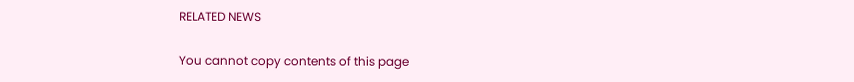RELATED NEWS

You cannot copy contents of this page